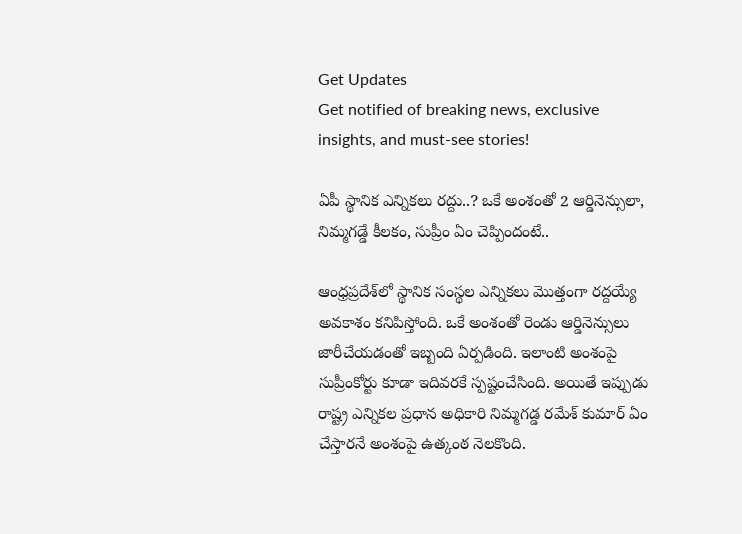Get Updates
Get notified of breaking news, exclusive insights, and must-see stories!

ఏపీ స్థానిక ఎన్నికలు రద్దు..? ఒకే అంశంతో 2 ఆర్డినెన్సులా, నిమ్మగడ్డే కీలకం, సుప్రీం ఏం చెప్పిందంటే..

ఆంధ్రప్రదేశ్‌లో స్థానిక సంస్థల ఎన్నికలు మొత్తంగా రద్దయ్యే అవకాశం కనిపిస్తోంది. ఒకే అంశంతో రెండు ఆర్డినెన్సులు జారీచేయడంతో ఇబ్బంది ఏర్పడింది. ఇలాంటి అంశంపై సుప్రీంకోర్టు కూడా ఇదివరకే స్పష్టంచేసింది. అయితే ఇప్పుడు రాష్ట్ర ఎన్నికల ప్రధాన అధికారి నిమ్మగడ్డ రమేశ్ కుమార్ ఏం చేస్తారనే అంశంపై ఉత్కంఠ నెలకొంది.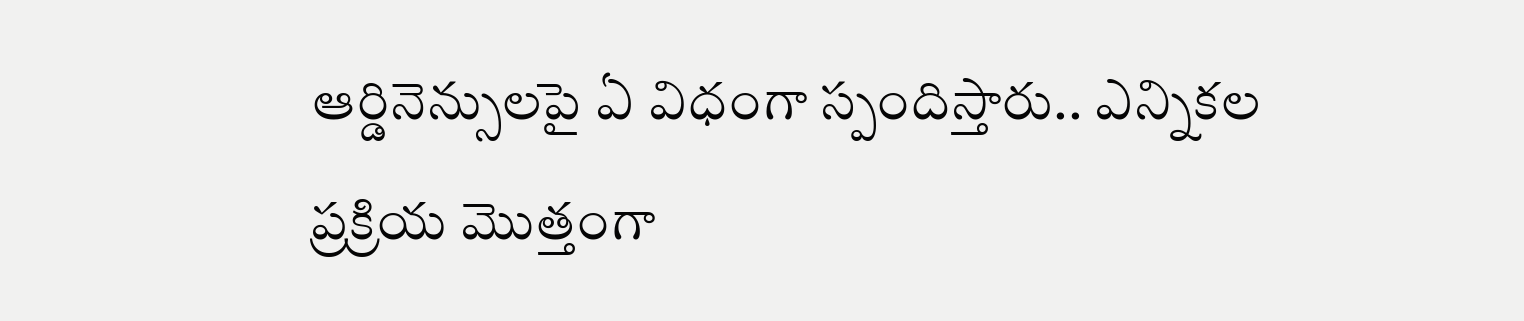ఆర్డినెన్సులపై ఏ విధంగా స్పందిస్తారు.. ఎన్నికల ప్రక్రియ మొత్తంగా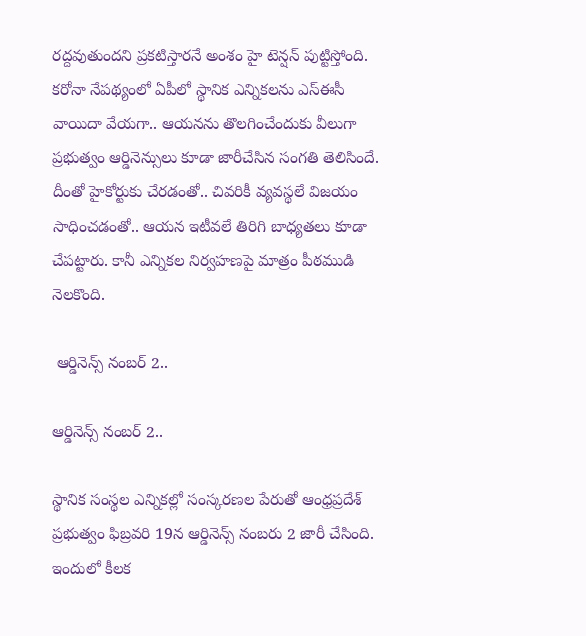రద్దవుతుందని ప్రకటిస్తారనే అంశం హై టెన్షన్ పుట్టిస్తోంది. కరోనా నేపథ్యంలో ఏపీలో స్థానిక ఎన్నికలను ఎస్ఈసీ వాయిదా వేయగా.. ఆయనను తొలగించేందుకు వీలుగా ప్రభుత్వం ఆర్డినెన్సులు కూడా జారీచేసిన సంగతి తెలిసిందే. దీంతో హైకోర్టుకు చేరడంతో.. చివరికీ వ్యవస్థలే విజయం సాధించడంతో.. ఆయన ఇటీవలే తిరిగి బాధ్యతలు కూడా చేపట్టారు. కానీ ఎన్నికల నిర్వహణపై మాత్రం పీఠముడి నెలకొంది.

 ఆర్డినెన్స్ నంబర్ 2..

ఆర్డినెన్స్ నంబర్ 2..

స్థానిక సంస్థల ఎన్నికల్లో సంస్కరణల పేరుతో ఆంధ్రప్రదేశ్ ప్రభుత్వం ఫిబ్రవరి 19న ఆర్డినెన్స్‌ నంబరు 2 జారీ చేసింది. ఇందులో కీలక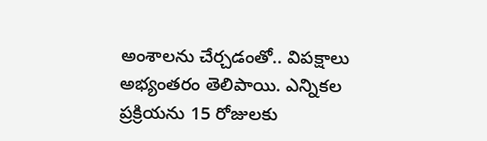అంశాలను చేర్చడంతో.. విపక్షాలు అభ్యంతరం తెలిపాయి. ఎన్నికల ప్రక్రియను 15 రోజులకు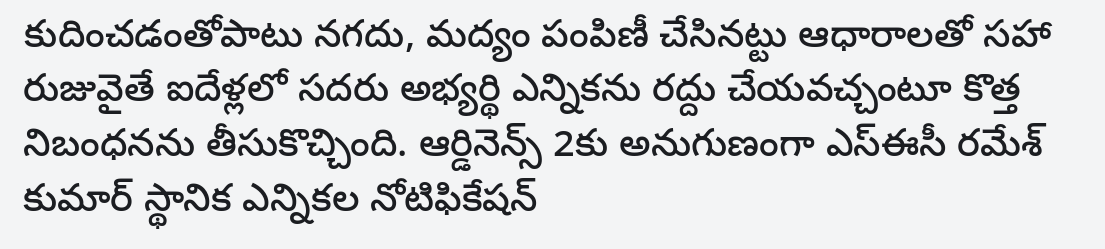కుదించడంతోపాటు నగదు, మద్యం పంపిణీ చేసినట్టు ఆధారాలతో సహా రుజువైతే ఐదేళ్లలో సదరు అభ్యర్థి ఎన్నికను రద్దు చేయవచ్చంటూ కొత్త నిబంధనను తీసుకొచ్చింది. ఆర్డినెన్స్‌ 2కు అనుగుణంగా ఎస్‌ఈసీ రమేశ్‌ కుమార్‌ స్థానిక ఎన్నికల నోటిఫికేషన్‌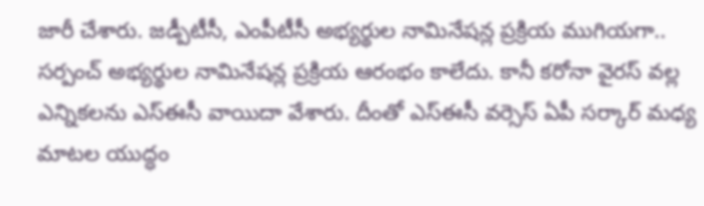జారీ చేశారు. జడ్పీటీసీ, ఎంపీటీసీ అభ్యర్థుల నామినేషన్ల ప్రక్రియ ముగియగా.. సర్పంచ్‌ అభ్యర్థుల నామినేషన్ల ప్రక్రియ ఆరంభం కాలేదు. కానీ కరోనా వైరస్ వల్ల ఎన్నికలను ఎస్ఈసీ వాయిదా వేశారు. దీంతో ఎస్ఈసీ వర్సెస్ ఏపీ సర్కార్ మధ్య మాటల యుద్ధం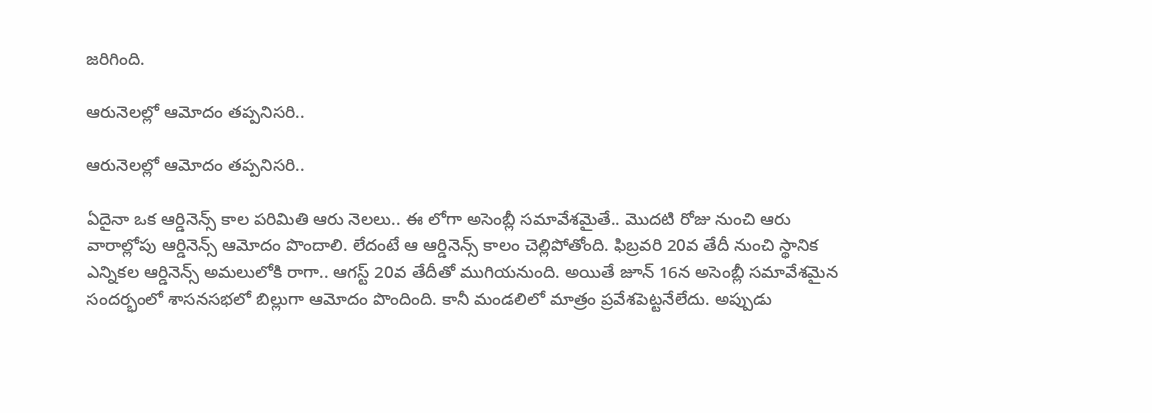జరిగింది.

ఆరునెలల్లో ఆమోదం తప్పనిసరి..

ఆరునెలల్లో ఆమోదం తప్పనిసరి..

ఏదైనా ఒక ఆర్డినెన్స్ కాల పరిమితి ఆరు నెలలు.. ఈ లోగా అసెంబ్లీ సమావేశమైతే.. మొదటి రోజు నుంచి ఆరు వారాల్లోపు ఆర్డినెన్స్ ఆమోదం పొందాలి. లేదంటే ఆ ఆర్డినెన్స్ కాలం చెల్లిపోతోంది. ఫిబ్రవరి 20వ తేదీ నుంచి స్థానిక ఎన్నికల ఆర్డినెన్స్‌ అమలులోకి రాగా.. ఆగస్ట్ 20వ తేదీతో ముగియనుంది. అయితే జూన్‌ 16న అసెంబ్లీ సమావేశమైన సందర్భంలో శాసనసభలో బిల్లుగా ఆమోదం పొందింది. కానీ మండలిలో మాత్రం ప్రవేశపెట్టనేలేదు. అప్పుడు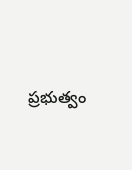ప్రభుత్వం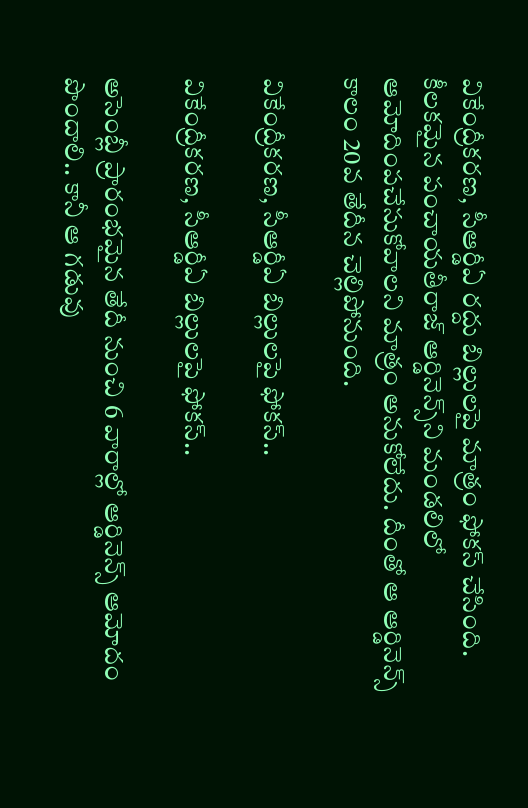వికేంద్రీకరణ, సీఆర్డీఏ రద్దు బిల్లులపై మాత్రం ఫోకస్ చేసింది. కీలకమైన పంచాయతీరాజ్‌ ఆర్డినెన్స్‌ని మండలిలో ఆమోదింపచేసుకోవాలని మాత్రం అనుకోలేదు. దీంతో ఆ ఆర్డినెన్స్ కాలం 20వ తేదీన చెల్లిపోనుంది.

వికేంద్రీకరణ, సీఆర్డీఏ బిల్లులపై ఫోకస్..

వికేంద్రీకరణ, సీఆర్డీఏ బిల్లులపై ఫోకస్..

అసెంబ్లీ ప్రారంభమైన తేదీ నుంచి 6 వారాల్లో ఆర్డినెన్స్‌ ఆమోదం పొందాలి.. కానీ ఆ గడువు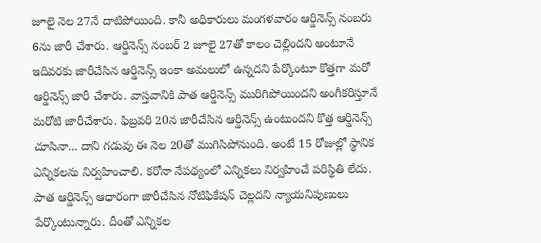జూలై నెల 27నే దాటిపోయింది. కానీ అధికారులు మంగళవారం ఆర్డినెన్స్‌ నంబరు 6ను జారీ చేశారు. ఆర్డినెన్స్ నంబర్ 2 జూలై 27తో కాలం చెల్లిందని అంటూనే ఇదివరకు జారీచేసిన ఆర్డినెన్స్‌ ఇంకా అమలులో ఉన్నదని పేర్కొంటూ కొత్తగా మరో ఆర్డినెన్స్‌ జారీ చేశారు. వాస్తవానికి పాత ఆర్డినెన్స్‌ మురిగిపోయిందని అంగీకరిస్తూనే మరోటి జారీచేశారు. ఫిబ్రవరి 20న జారీచేసిన ఆర్డినెన్స్ ఉంటుందని కొత్త ఆర్డినెన్స్‌ చూసినా... దాని గడువు ఈ నెల 20తో ముగిసిపోనుంది. అంటే 15 రోజుల్లో స్థానిక ఎన్నికలను నిర్వహించాలి. కరోనా నేపథ్యంలో ఎన్నికలు నిర్వహించే పరిస్థితి లేదు. పాత ఆర్డినెన్స్ ఆధారంగా జారీచేసిన నోటిఫికేషన్ చెల్లదని న్యాయనిపుణులు పేర్కొంటున్నారు. దీంతో ఎన్నికల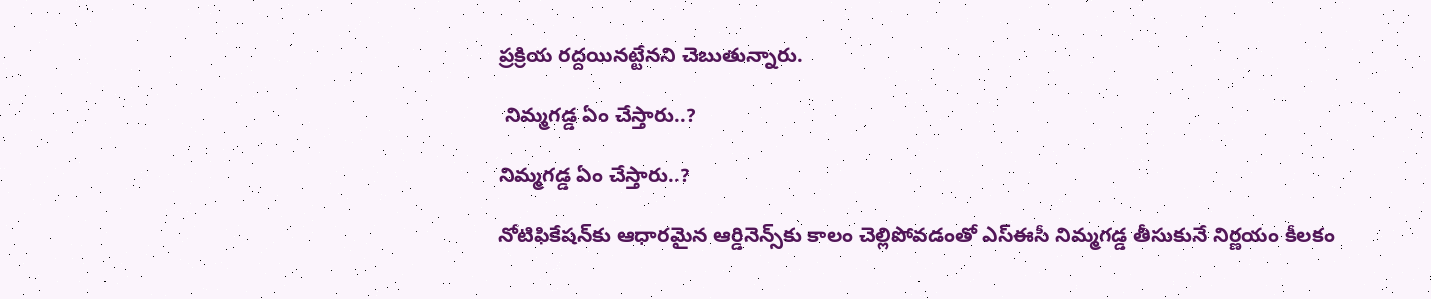ప్రక్రియ రద్దయినట్టేనని చెబుతున్నారు.

 నిమ్మగడ్డ ఏం చేస్తారు..?

నిమ్మగడ్డ ఏం చేస్తారు..?

నోటిఫికేషన్‌కు ఆధారమైన ఆర్డినెన్స్‌కు కాలం చెల్లిపోవడంతో ఎస్‌ఈసీ నిమ్మగడ్డ తీసుకునే నిర్ణయం కీలకం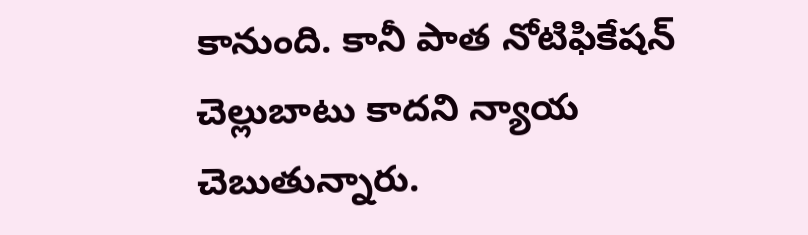కానుంది. కానీ పాత నోటిఫికేషన్‌ చెల్లుబాటు కాదని న్యాయ చెబుతున్నారు.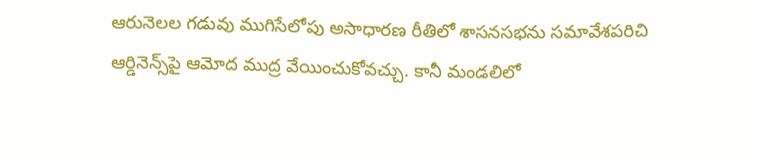ఆరునెలల గడువు ముగిసేలోపు అసాధారణ రీతిలో శాసనసభను సమావేశపరిచి ఆర్డినెన్స్‌పై ఆమోద ముద్ర వేయించుకోవచ్చు. కానీ మండలిలో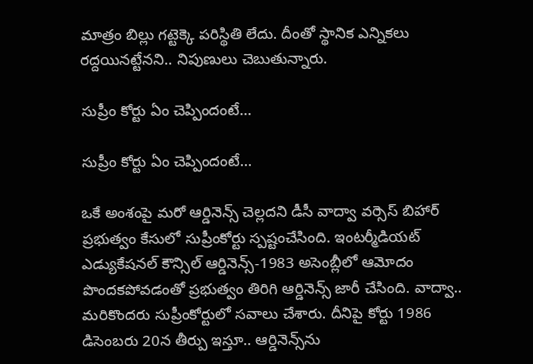మాత్రం బిల్లు గట్టెక్కె పరిస్థితి లేదు. దీంతో స్థానిక ఎన్నికలు రద్దయినట్టేనని.. నిపుణులు చెబుతున్నారు.

సుప్రీం కోర్టు ఏం చెప్పిందంటే...

సుప్రీం కోర్టు ఏం చెప్పిందంటే...

ఒకే అంశంపై మరో ఆర్డినెన్స్‌ చెల్లదని డీసీ వాద్వా వర్సెస్‌ బిహార్‌ ప్రభుత్వం కేసులో సుప్రీంకోర్టు స్పష్టంచేసింది. ఇంటర్మీడియట్‌ ఎడ్యుకేషనల్‌ కౌన్సిల్‌ ఆర్డినెన్స్‌-1983 అసెంబ్లీలో ఆమోదం పొందకపోవడంతో ప్రభుత్వం తిరిగి ఆర్డినెన్స్‌ జారీ చేసింది. వాద్వా.. మరికొందరు సుప్రీంకోర్టులో సవాలు చేశారు. దీనిపై కోర్టు 1986 డిసెంబరు 20న తీర్పు ఇస్తూ.. ఆర్డినెన్స్‌ను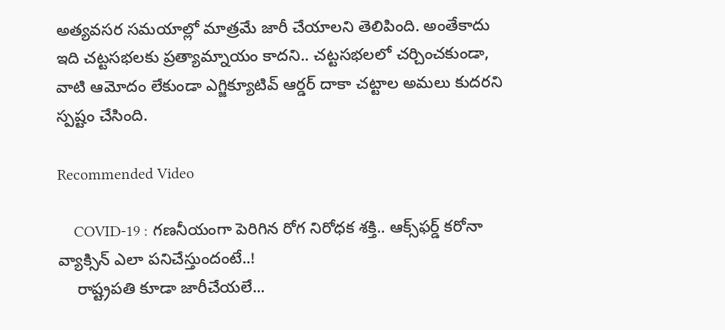అత్యవసర సమయాల్లో మాత్రమే జారీ చేయాలని తెలిపింది. అంతేకాదు ఇది చట్టసభలకు ప్రత్యామ్నాయం కాదని.. చట్టసభలలో చర్చించకుండా, వాటి ఆమోదం లేకుండా ఎగ్జిక్యూటివ్‌ ఆర్డర్‌ దాకా చట్టాల అమలు కుదరని స్పష్టం చేసింది.

Recommended Video

    COVID-19 : గణనీయంగా పెరిగిన రోగ నిరోధక శక్తి.. ఆక్స్‌ఫర్డ్ కరోనా వ్యాక్సిన్ ఎలా పనిచేస్తుందంటే..!
    రాష్ట్రపతి కూడా జారీచేయలే...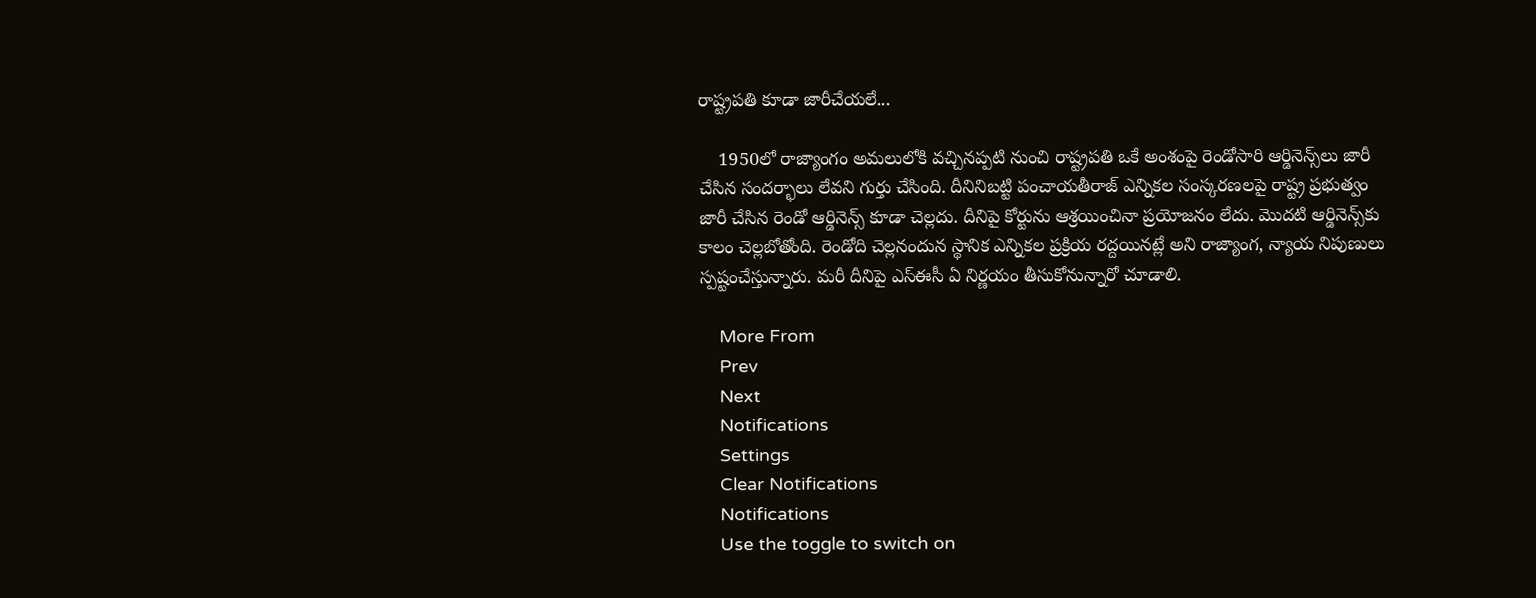రాష్ట్రపతి కూడా జారీచేయలే...

    1950లో రాజ్యాంగం అమలులోకి వచ్చినప్పటి నుంచి రాష్ట్రపతి ఒకే అంశంపై రెండోసారి ఆర్డినెన్స్‌లు జారీ చేసిన సందర్భాలు లేవని గుర్తు చేసింది. దీనినిబట్టి పంచాయతీరాజ్‌ ఎన్నికల సంస్కరణలపై రాష్ట్ర ప్రభుత్వం జారీ చేసిన రెండో ఆర్డినెన్స్‌ కూడా చెల్లదు. దీనిపై కోర్టును ఆశ్రయించినా ప్రయోజనం లేదు. మొదటి ఆర్డినెన్స్‌కు కాలం చెల్లబోతోంది. రెండోది చెల్లనందున స్థానిక ఎన్నికల ప్రక్రియ రద్దయినట్లే అని రాజ్యాంగ, న్యాయ నిపుణులు స్పష్టంచేస్తున్నారు. మరీ దీనిపై ఎస్ఈసీ ఏ నిర్ణయం తీసుకోనున్నారో చూడాలి.

    More From
    Prev
    Next
    Notifications
    Settings
    Clear Notifications
    Notifications
    Use the toggle to switch on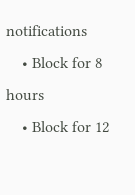notifications
    • Block for 8 hours
    • Block for 12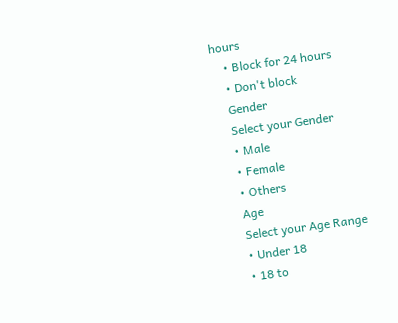hours
    • Block for 24 hours
    • Don't block
    Gender
    Select your Gender
    • Male
    • Female
    • Others
    Age
    Select your Age Range
    • Under 18
    • 18 to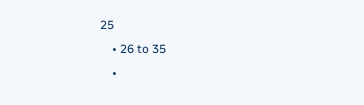25
    • 26 to 35
    •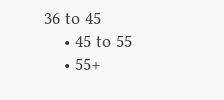36 to 45
    • 45 to 55
    • 55+